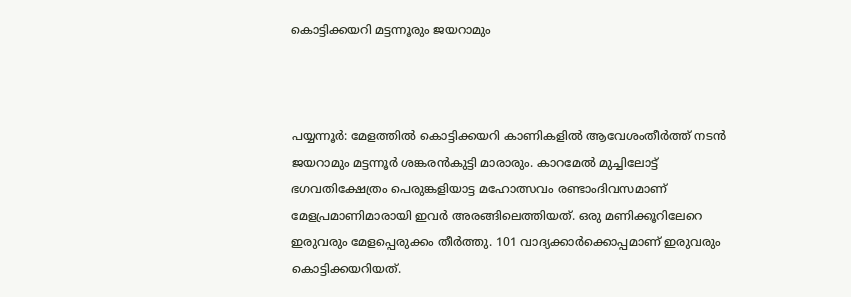കൊട്ടിക്കയറി മട്ടന്നൂരും ജയറാമും



പയ്യന്നൂര്‍: മേളത്തില്‍ കൊട്ടിക്കയറി കാണികളില്‍ ആവേശംതീര്‍ത്ത് നടന്‍ ജയറാമും മട്ടന്നൂര്‍ ശങ്കരന്‍കുട്ടി മാരാരും. കാറമേല്‍ മുച്ചിലോട്ട് ഭഗവതിക്ഷേത്രം പെരുങ്കളിയാട്ട മഹോത്സവം രണ്ടാംദിവസമാണ് മേളപ്രമാണിമാരായി ഇവര്‍ അരങ്ങിലെത്തിയത്. ഒരു മണിക്കൂറിലേറെ ഇരുവരും മേളപ്പെരുക്കം തീര്‍ത്തു. 101 വാദ്യക്കാര്‍ക്കൊപ്പമാണ് ഇരുവരും കൊട്ടിക്കയറിയത്.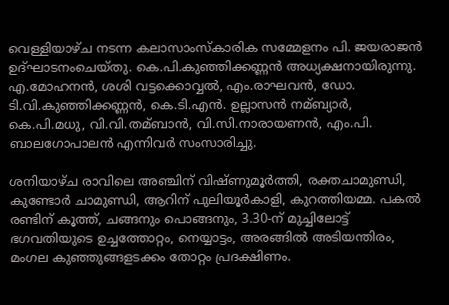വെള്ളിയാഴ്ച നടന്ന കലാസാംസ്കാരിക സമ്മേളനം പി. ജയരാജന്‍ ഉദ്ഘാടനംചെയ്തു. കെ.പി.കുഞ്ഞിക്കണ്ണന്‍ അധ്യക്ഷനായിരുന്നു. എ.മോഹനന്‍, ശശി വട്ടക്കൊവ്വല്‍, എം.രാഘവന്‍, ഡോ. ടി.വി.കുഞ്ഞിക്കണ്ണന്‍, കെ.ടി.എന്‍. ഉല്ലാസന്‍ നമ്ബ്യാര്‍, കെ.പി.മധു, വി.വി.തമ്ബാന്‍, വി.സി.നാരായണന്‍, എം.പി. ബാലഗോപാലന്‍ എന്നിവര്‍ സംസാരിച്ചു.

ശനിയാഴ്ച രാവിലെ അഞ്ചിന് വിഷ്ണുമൂര്‍ത്തി, രക്തചാമുണ്ഡി, കുണ്ടോര്‍ ചാമുണ്ഡി, ആറിന് പുലിയൂര്‍കാളി, കുറത്തിയമ്മ. പകല്‍ രണ്ടിന് കൂത്ത്, ചങ്ങനും പൊങ്ങനും, 3.30-ന് മുച്ചിലോട്ട് ഭഗവതിയുടെ ഉച്ചത്തോറ്റം, നെയ്യാട്ടം, അരങ്ങില്‍ അടിയന്തിരം, മംഗല കുഞ്ഞുങ്ങളടക്കം തോറ്റം പ്രദക്ഷിണം.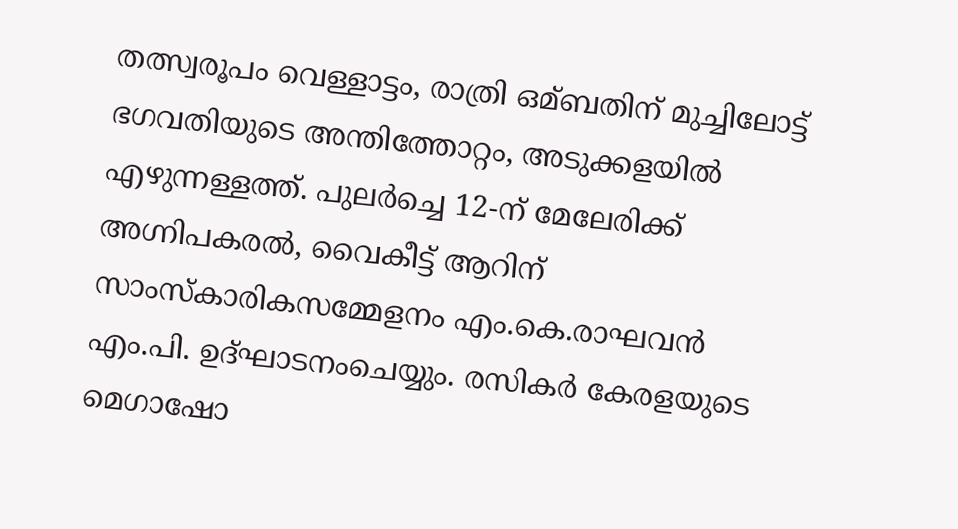തത്സ്വരൂപം വെള്ളാട്ടം, രാത്രി ഒമ്ബതിന് മുച്ചിലോട്ട് ഭഗവതിയുടെ അന്തിത്തോറ്റം, അടുക്കളയില്‍ എഴുന്നള്ളത്ത്. പുലര്‍ച്ചെ 12-ന് മേലേരിക്ക് അഗ്നിപകരല്‍, വൈകീട്ട് ആറിന് സാംസ്കാരികസമ്മേളനം എം.കെ.രാഘവന്‍ എം.പി. ഉദ്ഘാടനംചെയ്യും. രസികര്‍ കേരളയുടെ മെഗാഷോ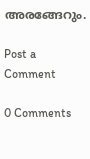അരങ്ങേറും.

Post a Comment

0 Comments